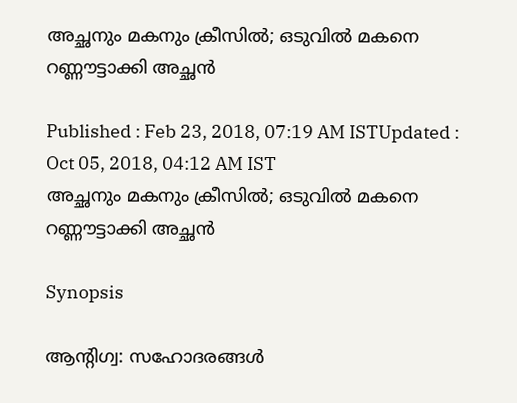അച്ഛനും മകനും ക്രീസില്‍; ഒടുവില്‍ മകനെ റണ്ണൗട്ടാക്കി അച്ഛന്‍

Published : Feb 23, 2018, 07:19 AM ISTUpdated : Oct 05, 2018, 04:12 AM IST
അച്ഛനും മകനും ക്രീസില്‍; ഒടുവില്‍ മകനെ റണ്ണൗട്ടാക്കി അച്ഛന്‍

Synopsis

ആന്റിഗ്വ: സഹോദരങ്ങള്‍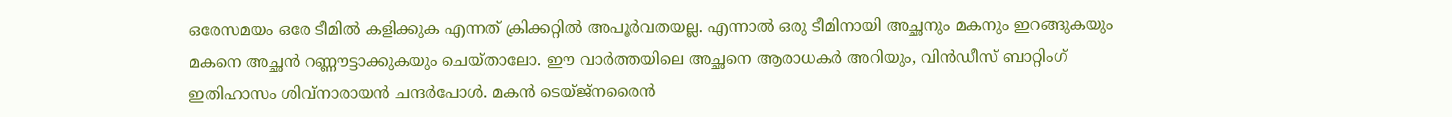ഒരേസമയം ഒരേ ടീമില്‍ കളിക്കുക എന്നത് ക്രിക്കറ്റില്‍ അപൂര്‍വതയല്ല. എന്നാല്‍ ഒരു ടീമിനായി അച്ഛനും മകനും ഇറങ്ങുകയും മകനെ അച്ഛന്‍ റണ്ണൗട്ടാക്കുകയും ചെയ്താലോ. ഈ വാര്‍ത്തയിലെ അച്ഛനെ ആരാധകര്‍ അറിയും, വിന്‍ഡീസ് ബാറ്റിംഗ് ഇതിഹാസം ശിവ്‌നാരായന്‍ ചന്ദര്‍പോള്‍. മകന്‍ ടെയ്ജ്നരൈന്‍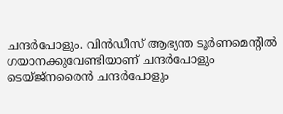ചന്ദര്‍പോളും. വിന്‍ഡീസ് ആഭ്യന്ത ടൂര്‍ണമെന്റില്‍ ഗയാനക്കുവേണ്ടിയാണ് ചന്ദര്‍പോളും ടെയ്ജ്നരൈന്‍ ചന്ദര്‍പോളും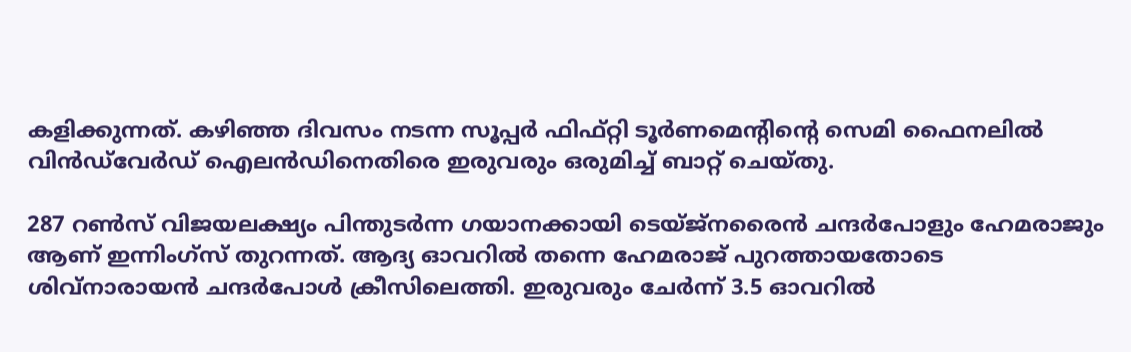കളിക്കുന്നത്. കഴിഞ്ഞ ദിവസം നടന്ന സൂപ്പര്‍ ഫിഫ്റ്റി ടൂര്‍ണമെന്റിന്റെ സെമി ഫൈനലില്‍ വിന്‍ഡ്‌വേര്‍ഡ് ഐലന്‍ഡിനെതിരെ ഇരുവരും ഒരുമിച്ച് ബാറ്റ് ചെയ്തു.

287 റണ്‍സ് വിജയലക്ഷ്യം പിന്തുടര്‍ന്ന ഗയാനക്കായി ടെയ്ജ്നരൈന്‍ ചന്ദര്‍പോളും ഹേമരാജും ആണ് ഇന്നിംഗ്സ് തുറന്നത്. ആദ്യ ഓവറില്‍ തന്നെ ഹേമരാജ് പുറത്തായതോടെ ശിവ്‌നാരായന്‍ ചന്ദര്‍പോള്‍ ക്രീസിലെത്തി. ഇരുവരും ചേര്‍ന്ന് 3.5 ഓവറില്‍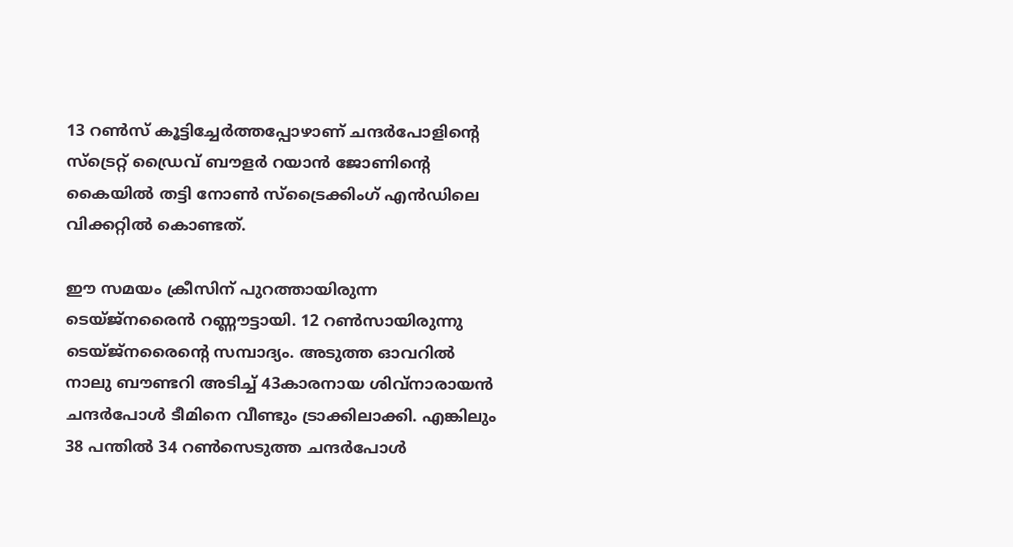13 റണ്‍സ് കൂട്ടിച്ചേര്‍ത്തപ്പോഴാണ് ചന്ദര്‍പോളിന്റെ സ്ട്രെറ്റ് ഡ്രൈവ് ബൗളര്‍ റയാന്‍ ജോണിന്റെ കൈയില്‍ തട്ടി നോണ്‍ സ്ട്രൈക്കിംഗ് എന്‍ഡിലെ വിക്കറ്റില്‍ കൊണ്ടത്.

ഈ സമയം ക്രീസിന് പുറത്തായിരുന്ന ടെയ്ജ്നരൈന്‍ റണ്ണൗട്ടായി. 12 റണ്‍സായിരുന്നു ടെയ്ജ്നരൈന്റെ സമ്പാദ്യം. അടുത്ത ഓവറില്‍ നാലു ബൗണ്ടറി അടിച്ച് 43കാരനായ ശിവ്‌നാരായന്‍ ചന്ദര്‍പോള്‍ ടീമിനെ വീണ്ടും ട്രാക്കിലാക്കി. എങ്കിലും 38 പന്തില്‍ 34 റണ്‍സെടുത്ത ചന്ദര്‍പോള്‍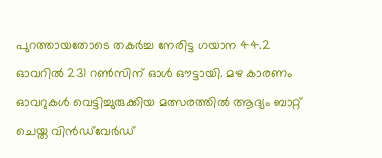പുറത്തായതോടെ തകര്‍ച്ച നേരിട്ട ഗയാന 44.2 ഓവറില്‍ 231 റണ്‍സിന് ഓള്‍ ഔട്ടായി. മഴ കാരണം ഓവറുകള്‍ വെട്ടിച്ചുരുക്കിയ മത്സരത്തില്‍ ആദ്യം ബാറ്റ് ചെയ്ത വിന്‍ഡ്‌വേര്‍ഡ്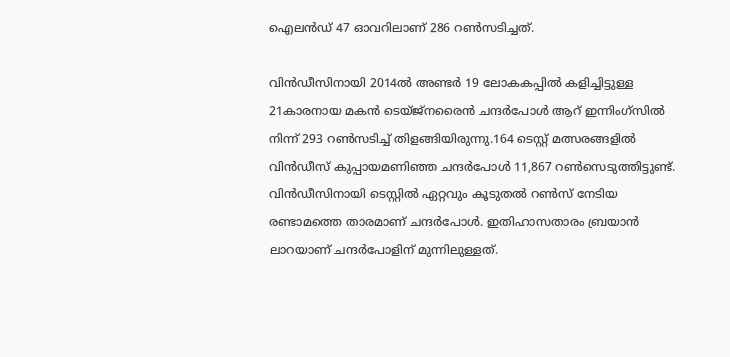ഐലന്‍ഡ് 47 ഓവറിലാണ് 286 റണ്‍സടിച്ചത്.

വിന്‍ഡീസിനായി 2014ല്‍ അണ്ടര്‍ 19 ലോകകപ്പില്‍ കളിച്ചിട്ടുള്ള 21കാരനായ മകന്‍ ടെയ്ജ്നരൈന്‍ ചന്ദര്‍പോള്‍ ആറ് ഇന്നിംഗ്സില്‍ നിന്ന് 293 റണ്‍സടിച്ച് തിളങ്ങിയിരുന്നു.164 ടെസ്റ്റ് മത്സരങ്ങളില്‍ വിന്‍ഡീസ് കുപ്പായമണിഞ്ഞ ചന്ദര്‍പോള്‍ 11,867 റണ്‍സെടുത്തിട്ടുണ്ട്. വിന്‍ഡീസിനായി ടെസ്റ്റില്‍ ഏറ്റവും കൂടുതല്‍ റണ്‍സ് നേടിയ രണ്ടാമത്തെ താരമാണ് ചന്ദര്‍പോള്‍. ഇതിഹാസതാരം ബ്രയാന്‍ ലാറയാണ് ചന്ദര്‍പോളിന് മുന്നിലുള്ളത്.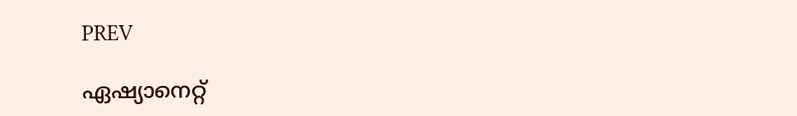PREV

ഏഷ്യാനെറ്റ്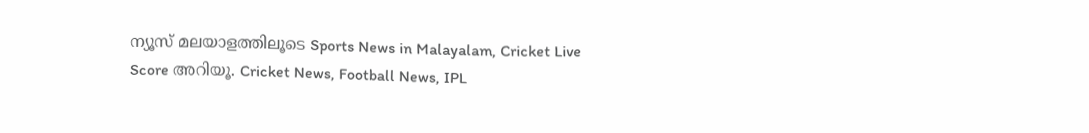ന്യൂസ് മലയാളത്തിലൂടെ Sports News in Malayalam, Cricket Live Score അറിയൂ. Cricket News, Football News, IPL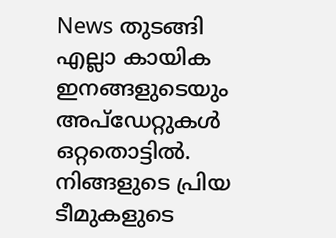News തുടങ്ങി എല്ലാ കായിക ഇനങ്ങളുടെയും അപ്‌ഡേറ്റുകൾ ഒറ്റതൊട്ടിൽ. നിങ്ങളുടെ പ്രിയ ടീമുകളുടെ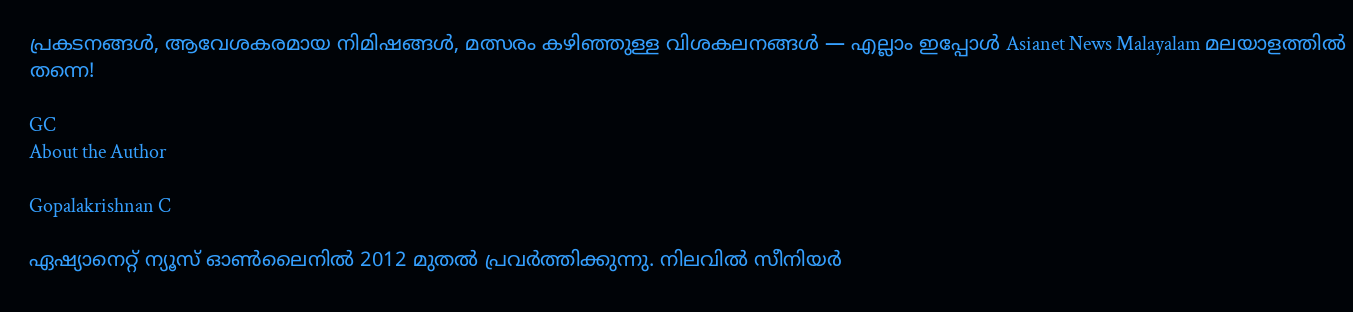പ്രകടനങ്ങൾ, ആവേശകരമായ നിമിഷങ്ങൾ, മത്സരം കഴിഞ്ഞുള്ള വിശകലനങ്ങൾ — എല്ലാം ഇപ്പോൾ Asianet News Malayalam മലയാളത്തിൽ തന്നെ!

GC
About the Author

Gopalakrishnan C

ഏഷ്യാനെറ്റ് ന്യൂസ് ഓണ്‍ലൈനില്‍ 2012 മുതല്‍ പ്രവര്‍ത്തിക്കുന്നു. നിലവില്‍ സീനിയര്‍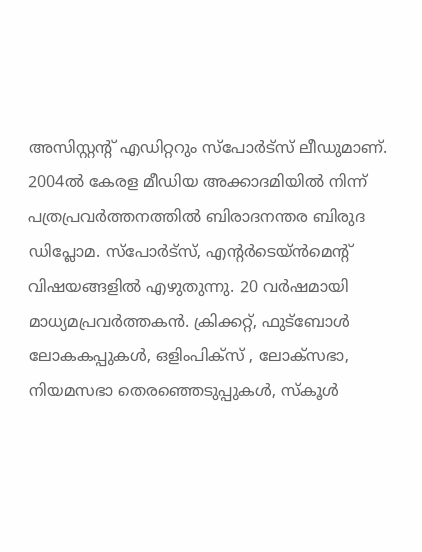അസിസ്റ്റന്‍റ് എഡിറ്ററും സ്പോർട്സ് ലീഡുമാണ്. 2004ൽ കേരള മീഡിയ അക്കാദമിയില്‍ നിന്ന് പത്രപ്രവര്‍ത്തനത്തില്‍ ബിരാദനന്തര ബിരുദ ഡിപ്ലോമ. സ്പോര്‍ട്സ്, എന്‍റര്‍ടെയ്ൻമെന്‍റ് വിഷയങ്ങളില്‍ എഴുതുന്നു. 20 വര്‍ഷമായി മാധ്യമപ്രവര്‍ത്തകൻ. ക്രിക്കറ്റ്, ഫുട്ബോള്‍ ലോകകപ്പുകൾ, ഒളിംപിക്സ് , ലോക്സഭാ, നിയമസഭാ തെരഞ്ഞെടുപ്പുകള്‍, സ്കൂള്‍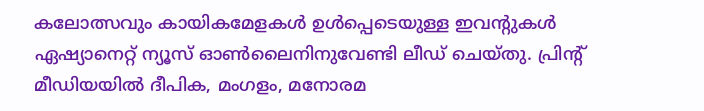കലോത്സവും കായികമേളകള്‍ ഉള്‍പ്പെടെയുള്ള ഇവന്‍റുകള്‍ ഏഷ്യാനെറ്റ് ന്യൂസ് ഓണ്‍ലൈനിനുവേണ്ടി ലീഡ് ചെയ്തു. പ്രിന്‍റ് മീഡിയയില്‍ ദീപിക, മംഗളം, മനോരമ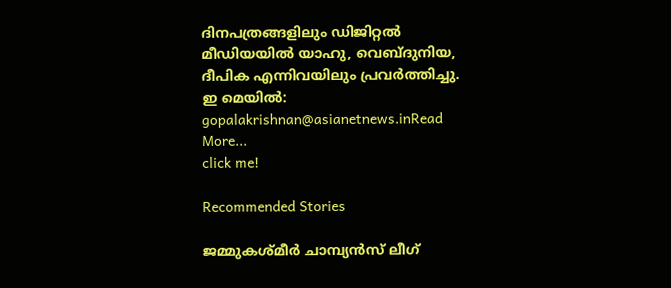ദിനപത്രങ്ങളിലും ഡിജിറ്റൽ മീഡിയയില്‍ യാഹു, വെബ്ദുനിയ, ദീപിക എന്നിവയിലും പ്രവര്‍ത്തിച്ചു. ഇ മെയില്‍: gopalakrishnan@asianetnews.inRead More...
click me!

Recommended Stories

ജമ്മുകശ്മീർ ചാമ്പ്യൻസ് ലീഗ്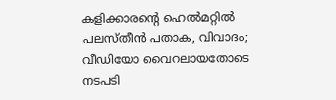കളിക്കാരന്റെ ഹെൽമറ്റിൽ പലസ്തീൻ പതാക, വിവാദം; വീഡിയോ വൈറലായതോടെ നടപടി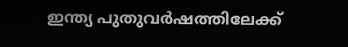ഇന്ത്യ പുതുവര്‍ഷത്തിലേക്ക്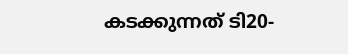കടക്കുന്നത് ടി20-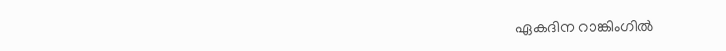ഏകദിന റാങ്കിംഗില്‍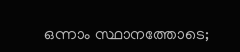ഒന്നാം സ്ഥാനത്തോടെ;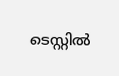ടെസ്റ്റില്‍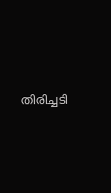തിരിച്ചടി